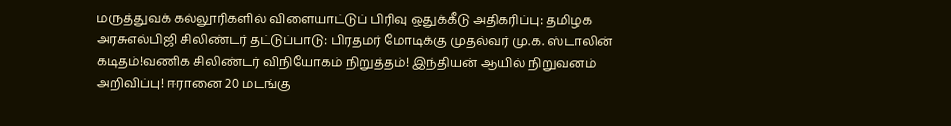மருத்துவக் கல்லூரிகளில் விளையாட்டுப் பிரிவு ஒதுக்கீடு அதிகரிப்பு: தமிழக அரசுஎல்பிஜி சிலிண்டர் தட்டுப்பாடு: பிரதமர் மோடிக்கு முதல்வர் மு.க. ஸ்டாலின் கடிதம்!வணிக சிலிண்டர் விநியோகம் நிறுத்தம்! இந்தியன் ஆயில் நிறுவனம் அறிவிப்பு! ஈரானை 20 மடங்கு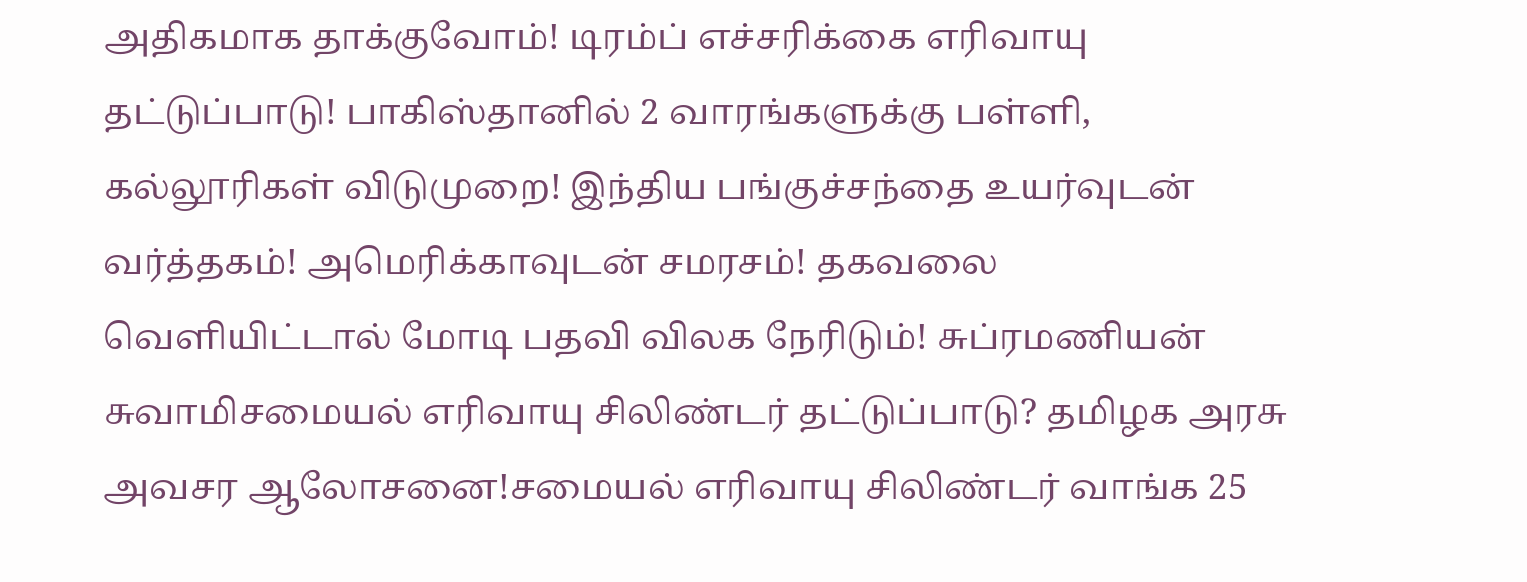அதிகமாக தாக்குவோம்! டிரம்ப் எச்சரிக்கை எரிவாயு தட்டுப்பாடு! பாகிஸ்தானில் 2 வாரங்களுக்கு பள்ளி, கல்லூரிகள் விடுமுறை! இந்திய பங்குச்சந்தை உயர்வுடன் வர்த்தகம்! அமெரிக்காவுடன் சமரசம்! தகவலை வெளியிட்டால் மோடி பதவி விலக நேரிடும்! சுப்ரமணியன் சுவாமிசமையல் எரிவாயு சிலிண்டர் தட்டுப்பாடு? தமிழக அரசு அவசர ஆலோசனை!சமையல் எரிவாயு சிலிண்டர் வாங்க 25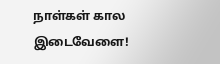நாள்கள் கால இடைவேளை!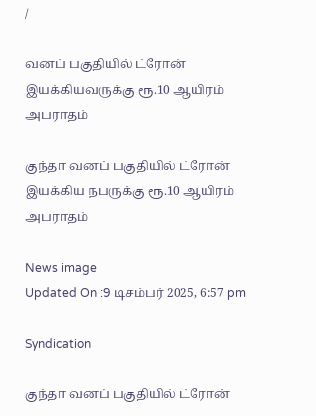/

வனப் பகுதியில் ட்ரோன் இயக்கியவருக்கு ரூ.10 ஆயிரம் அபராதம்

குந்தா வனப் பகுதியில் ட்ரோன் இயக்கிய நபருக்கு ரூ.10 ஆயிரம் அபராதம்

News image
Updated On :9 டிசம்பர் 2025, 6:57 pm

Syndication

குந்தா வனப் பகுதியில் ட்ரோன்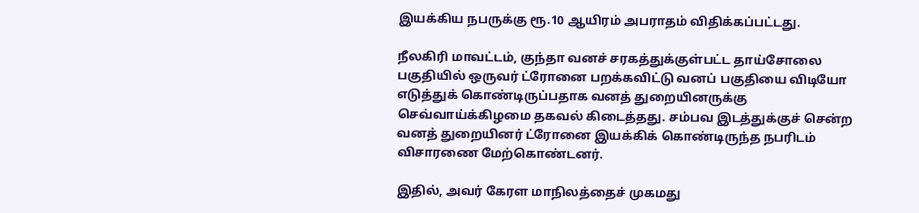இயக்கிய நபருக்கு ரூ.10 ஆயிரம் அபராதம் விதிக்கப்பட்டது.

நீலகிரி மாவட்டம், குந்தா வனச் சரகத்துக்குள்பட்ட தாய்சோலை பகுதியில் ஒருவர் ட்ரோனை பறக்கவிட்டு வனப் பகுதியை விடியோ எடுத்துக் கொண்டிருப்பதாக வனத் துறையினருக்கு செவ்வாய்க்கிழமை தகவல் கிடைத்தது. சம்பவ இடத்துக்குச் சென்ற வனத் துறையினர் ட்ரோனை இயக்கிக் கொண்டிருந்த நபரிடம் விசாரணை மேற்கொண்டனர்.

இதில், அவர் கேரள மாநிலத்தைச் முகமது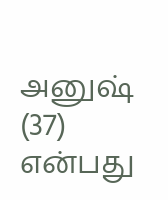அனுஷ் (37) என்பது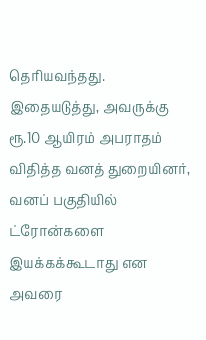தெரியவந்தது. இதையடுத்து, அவருக்கு ரூ.10 ஆயிரம் அபராதம் விதித்த வனத் துறையினர், வனப் பகுதியில் ட்ரோன்களை இயக்கக்கூடாது என அவரை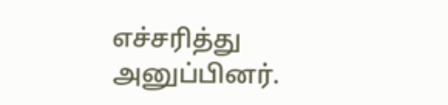எச்சரித்து அனுப்பினர்.